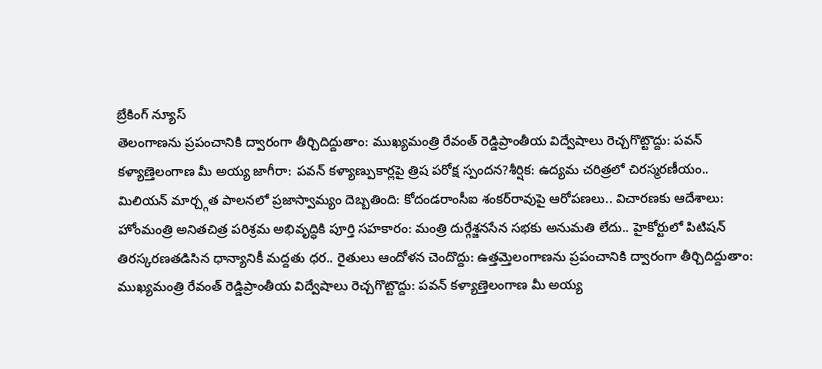బ్రేకింగ్ న్యూస్
తెలంగాణను ప్రపంచానికి ద్వారంగా తీర్చిదిద్దుతాం: ముఖ్యమంత్రి రేవంత్ రెడ్డిప్రాంతీయ విద్వేషాలు రెచ్చగొట్టొద్దు: పవన్ కళ్యాణ్తెలంగాణ మీ అయ్య జాగీరా: పవన్ కళ్యాణ్పుకార్లపై త్రిష పరోక్ష స్పందన?శీర్షిక: ఉద్యమ చరిత్రలో చిరస్మరణీయం.. మిలియన్ మార్చ్గత పాలనలో ప్రజాస్వామ్యం దెబ్బతింది: కోదండరాంసీఐ శంకర్‌రావుపై ఆరోపణలు.. విచారణకు ఆదేశాలు: హోంమంత్రి అనితచిత్ర పరిశ్రమ అభివృద్ధికి పూర్తి సహకారం: మంత్రి దుర్గేశ్జనసేన సభకు అనుమతి లేదు.. హైకోర్టులో పిటిషన్ తిరస్కరణతడిసిన ధాన్యానికీ మద్దతు ధర.. రైతులు ఆందోళన చెందొద్దు: ఉత్తమ్తెలంగాణను ప్రపంచానికి ద్వారంగా తీర్చిదిద్దుతాం: ముఖ్యమంత్రి రేవంత్ రెడ్డిప్రాంతీయ విద్వేషాలు రెచ్చగొట్టొద్దు: పవన్ కళ్యాణ్తెలంగాణ మీ అయ్య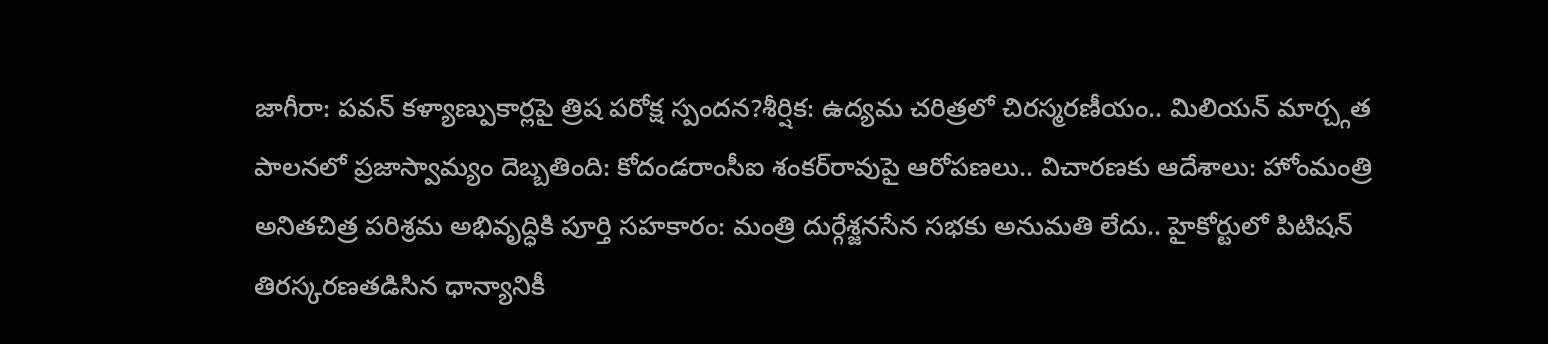జాగీరా: పవన్ కళ్యాణ్పుకార్లపై త్రిష పరోక్ష స్పందన?శీర్షిక: ఉద్యమ చరిత్రలో చిరస్మరణీయం.. మిలియన్ మార్చ్గత పాలనలో ప్రజాస్వామ్యం దెబ్బతింది: కోదండరాంసీఐ శంకర్‌రావుపై ఆరోపణలు.. విచారణకు ఆదేశాలు: హోంమంత్రి అనితచిత్ర పరిశ్రమ అభివృద్ధికి పూర్తి సహకారం: మంత్రి దుర్గేశ్జనసేన సభకు అనుమతి లేదు.. హైకోర్టులో పిటిషన్ తిరస్కరణతడిసిన ధాన్యానికీ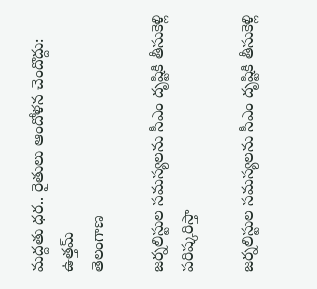మద్దతు ధర.. రైతులు ఆందోళన చెందొద్దు: ఉత్తమ్
తెలంగాణ

జర్నలిస్టుల సమస్యలను సీఎం దృష్టికి తీసుకెళ్లి పరిష్కరిస్తా

జర్నలిస్టుల సమస్యలను సీఎం దృష్టికి తీసుకెళ్లి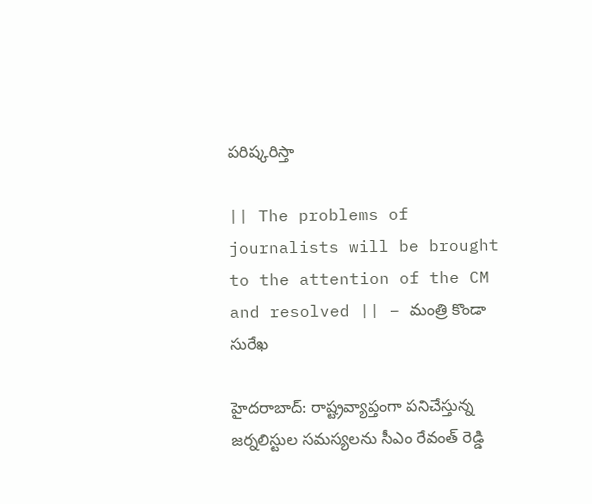పరిష్కరిస్తా

|| The problems of journalists will be brought to the attention of the CM and resolved || – మంత్రి కొండా సురేఖ

హైదరాబాద్: రాష్ట్రవ్యాప్తంగా పనిచేస్తున్న జర్నలిస్టుల సమస్యలను సీఎం రేవంత్ రెడ్డి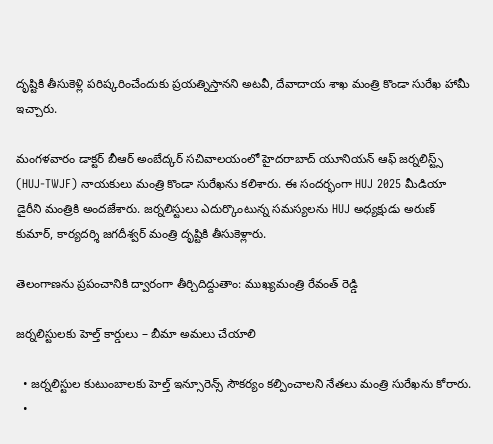దృష్టికి తీసుకెళ్లి పరిష్కరించేందుకు ప్రయత్నిస్తానని అటవీ, దేవాదాయ శాఖ మంత్రి కొండా సురేఖ హామీ ఇచ్చారు.

మంగళవారం డాక్టర్ బీఆర్ అంబేద్కర్ సచివాలయంలో హైదరాబాద్ యూనియన్ ఆఫ్ జర్నలిస్ట్స్ (HUJ-TWJF) నాయకులు మంత్రి కొండా సురేఖను కలిశారు. ఈ సందర్భంగా HUJ 2025 మీడియా డైరీని మంత్రికి అందజేశారు. జర్నలిస్టులు ఎదుర్కొంటున్న సమస్యలను HUJ అధ్యక్షుడు అరుణ్ కుమార్, కార్యదర్శి జగదీశ్వర్ మంత్రి దృష్టికి తీసుకెళ్లారు.

తెలంగాణను ప్రపంచానికి ద్వారంగా తీర్చిదిద్దుతాం: ముఖ్యమంత్రి రేవంత్ రెడ్డి

జర్నలిస్టులకు హెల్త్ కార్డులు – బీమా అమలు చేయాలి

  • జర్నలిస్టుల కుటుంబాలకు హెల్త్ ఇన్సూరెన్స్ సౌకర్యం కల్పించాలని నేతలు మంత్రి సురేఖను కోరారు.
  •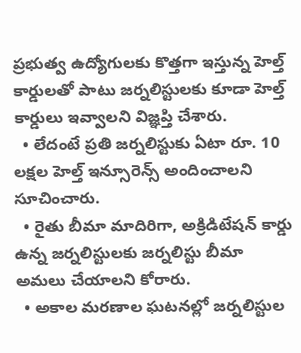ప్రభుత్వ ఉద్యోగులకు కొత్తగా ఇస్తున్న హెల్త్ కార్డులతో పాటు జర్నలిస్టులకు కూడా హెల్త్ కార్డులు ఇవ్వాలని విజ్ఞప్తి చేశారు.
  • లేదంటే ప్రతి జర్నలిస్టుకు ఏటా రూ. 10 లక్షల హెల్త్ ఇన్సూరెన్స్ అందించాలని సూచించారు.
  • రైతు బీమా మాదిరిగా, అక్రిడిటేషన్ కార్డు ఉన్న జర్నలిస్టులకు జర్నలిస్టు బీమా అమలు చేయాలని కోరారు.
  • అకాల మరణాల ఘటనల్లో జర్నలిస్టుల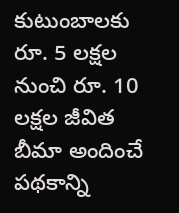కుటుంబాలకు రూ. 5 లక్షల నుంచి రూ. 10 లక్షల జీవిత బీమా అందించే పథకాన్ని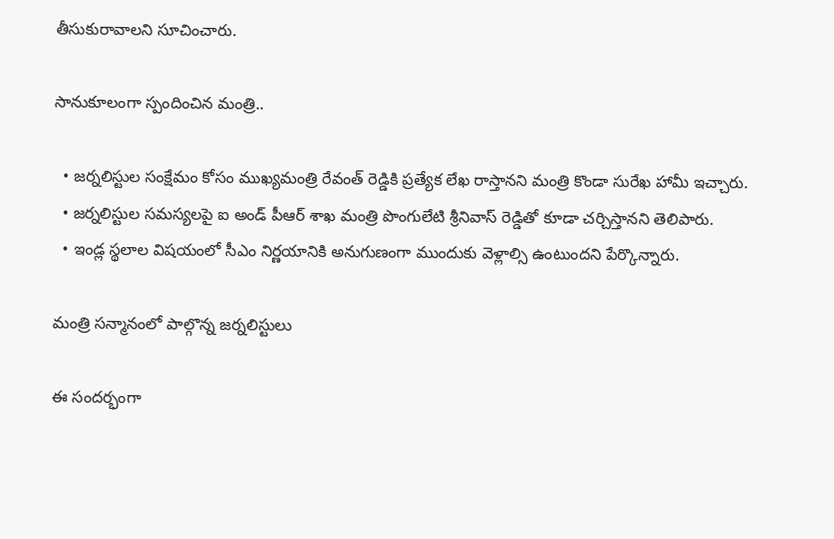తీసుకురావాలని సూచించారు.

సానుకూలంగా స్పందించిన మంత్రి..

  • జర్నలిస్టుల సంక్షేమం కోసం ముఖ్యమంత్రి రేవంత్ రెడ్డికి ప్రత్యేక లేఖ రాస్తానని మంత్రి కొండా సురేఖ హామీ ఇచ్చారు.
  • జర్నలిస్టుల సమస్యలపై ఐ అండ్ పీఆర్ శాఖ మంత్రి పొంగులేటి శ్రీనివాస్ రెడ్డితో కూడా చర్చిస్తానని తెలిపారు.
  • ఇండ్ల స్థలాల విషయంలో సీఎం నిర్ణయానికి అనుగుణంగా ముందుకు వెళ్లాల్సి ఉంటుందని పేర్కొన్నారు.

మంత్రి సన్మానంలో పాల్గొన్న జర్నలిస్టులు

ఈ సందర్భంగా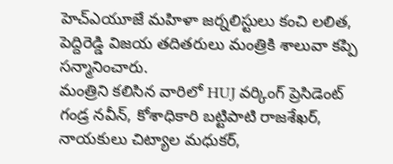హెచ్ఎయూజే మహిళా జర్నలిస్టులు కంచి లలిత, పెద్దిరెడ్డి విజయ తదితరులు మంత్రికి శాలువా కప్పి సన్మానించారు.
మంత్రిని కలిసిన వారిలో HUJ వర్కింగ్ ప్రెసిడెంట్ గండ్ర నవీన్, కోశాధికారి బట్టిపాటి రాజశేఖర్, నాయకులు చిట్యాల మధుకర్,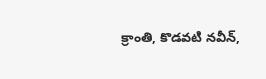క్రాంతి, కొడవటి నవీన్,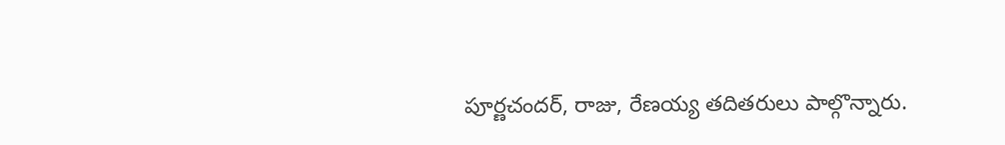పూర్ణచందర్, రాజు, రేణయ్య తదితరులు పాల్గొన్నారు.